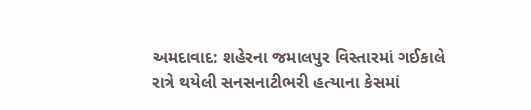અમદાવાદ: શહેરના જમાલપુર વિસ્તારમાં ગઈકાલે રાત્રે થયેલી સનસનાટીભરી હત્યાના કેસમાં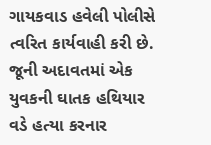ગાયકવાડ હવેલી પોલીસે ત્વરિત કાર્યવાહી કરી છે. જૂની અદાવતમાં એક યુવકની ઘાતક હથિયાર વડે હત્યા કરનાર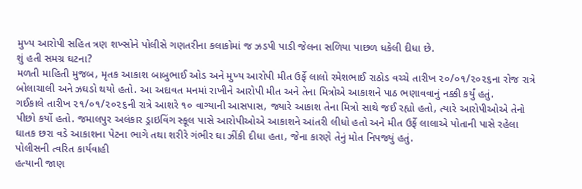મુખ્ય આરોપી સહિત ત્રણ શખ્સોને પોલીસે ગણતરીના કલાકોમાં જ ઝડપી પાડી જેલના સળિયા પાછળ ધકેલી દીધા છે.
શું હતી સમગ્ર ઘટના?
મળતી માહિતી મુજબ, મૃતક આકાશ બાબુભાઈ ઓડ અને મુખ્ય આરોપી મીત ઉર્ફે લાલો રમેશભાઈ રાઠોડ વચ્ચે તારીખ ૨૦/૦૧/૨૦૨૬ના રોજ રાત્રે બોલાચાલી અને ઝઘડો થયો હતો. આ અદાવત મનમાં રાખીને આરોપી મીત અને તેના મિત્રોએ આકાશને પાઠ ભણાવવાનું નક્કી કર્યું હતું.
ગઈકાલે તારીખ ૨૧/૦૧/૨૦૨૬ની રાત્રે આશરે ૧૦ વાગ્યાની આસપાસ, જ્યારે આકાશ તેના મિત્રો સાથે જઈ રહ્યો હતો, ત્યારે આરોપીઓએ તેનો પીછો કર્યો હતો. જમાલપુર અલંકાર ડ્રાઇવિંગ સ્કૂલ પાસે આરોપીઓએ આકાશને આંતરી લીધો હતો અને મીત ઉર્ફે લાલાએ પોતાની પાસે રહેલા ઘાતક છરા વડે આકાશના પેટના ભાગે તથા શરીરે ગંભીર ઘા ઝીંકી દીધા હતા, જેના કારણે તેનું મોત નિપજ્યું હતું.
પોલીસની ત્વરિત કાર્યવાહી
હત્યાની જાણ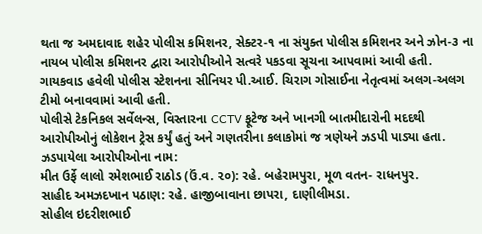થતા જ અમદાવાદ શહેર પોલીસ કમિશનર, સેક્ટર-૧ ના સંયુક્ત પોલીસ કમિશનર અને ઝોન-૩ ના નાયબ પોલીસ કમિશનર દ્વારા આરોપીઓને સત્વરે પકડવા સૂચના આપવામાં આવી હતી. ગાયકવાડ હવેલી પોલીસ સ્ટેશનના સીનિયર પી.આઈ. ચિરાગ ગોસાઈના નેતૃત્વમાં અલગ-અલગ ટીમો બનાવવામાં આવી હતી.
પોલીસે ટેકનિકલ સર્વેલન્સ, વિસ્તારના CCTV ફૂટેજ અને ખાનગી બાતમીદારોની મદદથી આરોપીઓનું લોકેશન ટ્રેસ કર્યું હતું અને ગણતરીના કલાકોમાં જ ત્રણેયને ઝડપી પાડ્યા હતા.
ઝડપાયેલા આરોપીઓના નામ:
મીત ઉર્ફે લાલો રમેશભાઈ રાઠોડ (ઉં.વ. ૨૦): રહે. બહેરામપુરા, મૂળ વતન- રાધનપુર.
સાહીદ અમઝદખાન પઠાણ: રહે. હાજીબાવાના છાપરા, દાણીલીમડા.
સોહીલ ઇદરીશભાઈ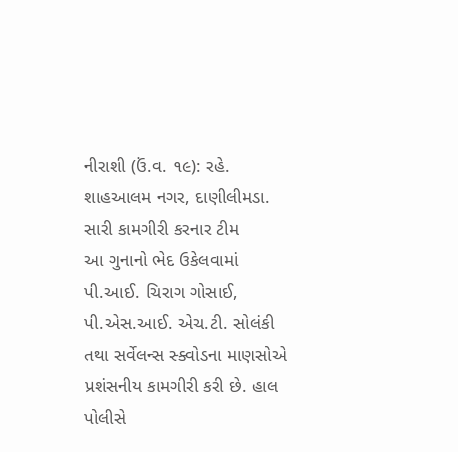નીરાશી (ઉં.વ. ૧૯): રહે. શાહઆલમ નગર, દાણીલીમડા.
સારી કામગીરી કરનાર ટીમ
આ ગુનાનો ભેદ ઉકેલવામાં પી.આઈ. ચિરાગ ગોસાઈ, પી.એસ.આઈ. એચ.ટી. સોલંકી તથા સર્વેલન્સ સ્ક્વોડના માણસોએ પ્રશંસનીય કામગીરી કરી છે. હાલ પોલીસે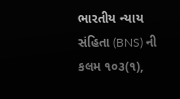ભારતીય ન્યાય સંહિતા (BNS) ની કલમ ૧૦૩(૧),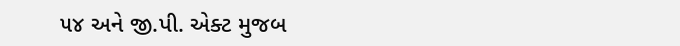૫૪ અને જી.પી. એક્ટ મુજબ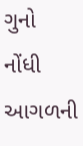ગુનો નોંધી આગળની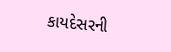કાયદેસરની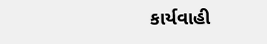કાર્યવાહી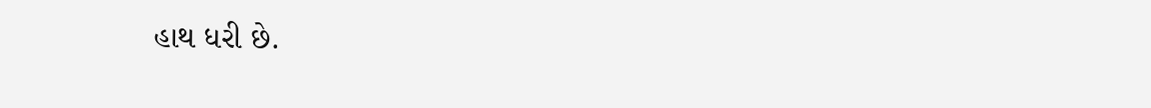હાથ ધરી છે.